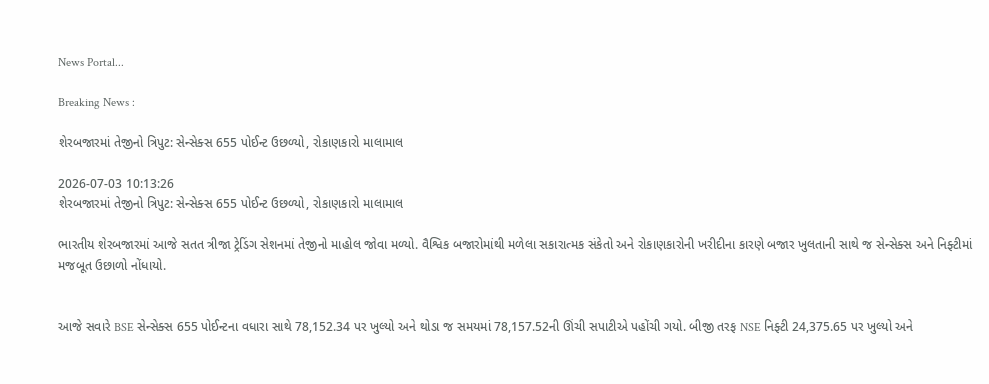News Portal...

Breaking News :

શેરબજારમાં તેજીનો ત્રિપુટ: સેન્સેક્સ 655 પોઈન્ટ ઉછળ્યો, રોકાણકારો માલામાલ

2026-07-03 10:13:26
શેરબજારમાં તેજીનો ત્રિપુટ: સેન્સેક્સ 655 પોઈન્ટ ઉછળ્યો, રોકાણકારો માલામાલ

ભારતીય શેરબજારમાં આજે સતત ત્રીજા ટ્રેડિંગ સેશનમાં તેજીનો માહોલ જોવા મળ્યો. વૈશ્વિક બજારોમાંથી મળેલા સકારાત્મક સંકેતો અને રોકાણકારોની ખરીદીના કારણે બજાર ખુલતાની સાથે જ સેન્સેક્સ અને નિફ્ટીમાં મજબૂત ઉછાળો નોંધાયો.


આજે સવારે BSE સેન્સેક્સ 655 પોઈન્ટના વધારા સાથે 78,152.34 પર ખુલ્યો અને થોડા જ સમયમાં 78,157.52ની ઊંચી સપાટીએ પહોંચી ગયો. બીજી તરફ NSE નિફ્ટી 24,375.65 પર ખુલ્યો અને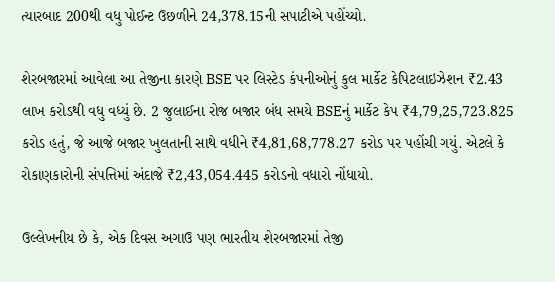ત્યારબાદ 200થી વધુ પોઈન્ટ ઉછળીને 24,378.15ની સપાટીએ પહોંચ્યો.

શેરબજારમાં આવેલા આ તેજીના કારણે BSE પર લિસ્ટેડ કંપનીઓનું કુલ માર્કેટ કેપિટલાઇઝેશન ₹2.43 લાખ કરોડથી વધુ વધ્યું છે. 2 જુલાઈના રોજ બજાર બંધ સમયે BSEનું માર્કેટ કેપ ₹4,79,25,723.825 કરોડ હતું, જે આજે બજાર ખુલતાની સાથે વધીને ₹4,81,68,778.27 કરોડ પર પહોંચી ગયું. એટલે કે રોકાણકારોની સંપત્તિમાં અંદાજે ₹2,43,054.445 કરોડનો વધારો નોંધાયો.

ઉલ્લેખનીય છે કે, એક દિવસ અગાઉ પણ ભારતીય શેરબજારમાં તેજી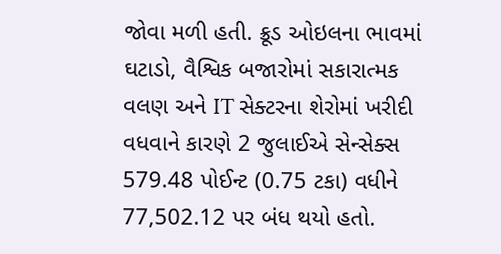જોવા મળી હતી. ક્રૂડ ઓઇલના ભાવમાં ઘટાડો, વૈશ્વિક બજારોમાં સકારાત્મક વલણ અને IT સેક્ટરના શેરોમાં ખરીદી વધવાને કારણે 2 જુલાઈએ સેન્સેક્સ 579.48 પોઈન્ટ (0.75 ટકા) વધીને 77,502.12 પર બંધ થયો હતો.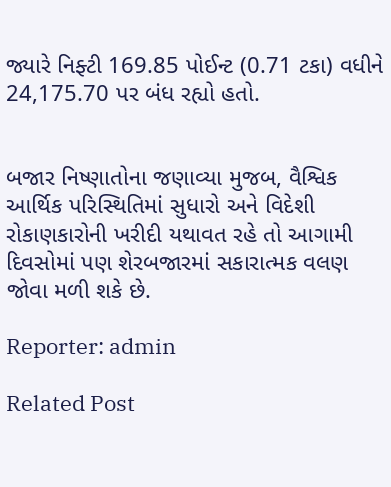જ્યારે નિફ્ટી 169.85 પોઈન્ટ (0.71 ટકા) વધીને 24,175.70 પર બંધ રહ્યો હતો.


બજાર નિષ્ણાતોના જણાવ્યા મુજબ, વૈશ્વિક આર્થિક પરિસ્થિતિમાં સુધારો અને વિદેશી રોકાણકારોની ખરીદી યથાવત રહે તો આગામી દિવસોમાં પણ શેરબજારમાં સકારાત્મક વલણ જોવા મળી શકે છે.

Reporter: admin

Related Post